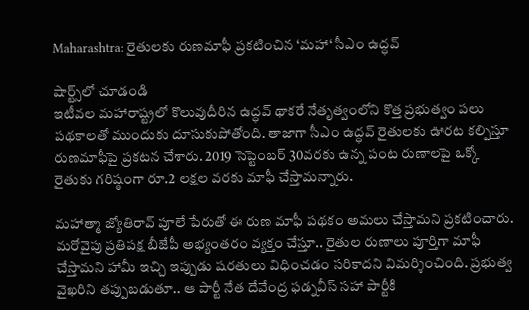Maharashtra: రైతులకు రుణమాఫీ ప్రకటించిన ‘మహా‘ సీఎం ఉద్ధవ్

షార్ట్స్‌లో చూడండి
ఇటీవల మహారాష్ట్రలో కొలువుదీరిన ఉద్ధవ్ థాకరే నేతృత్వంలోని కొత్త ప్రభుత్వం పలు పథకాలతో ముందుకు దూసుకుపోతోంది. తాజాగా సీఎం ఉద్ధవ్ రైతులకు ఊరట కల్పిస్తూ రుణమాఫీపై ప్రకటన చేశారు. 2019 సెప్టెంబర్ 30వరకు ఉన్న పంట రుణాలపై ఒక్కో రైతుకు గరిష్ఠంగా రూ.2 లక్షల వరకు మాఫీ చేస్తామన్నారు.

మహాత్మా జ్యోతిరావ్ పూలే పేరుతో ఈ రుణ మాఫీ పథకం అమలు చేస్తామని ప్రకటించారు. మరోవైపు ప్రతిపక్ష బీజేపీ అభ్యంతరం వ్యక్తం చేస్తూ.. రైతుల రుణాలు పూర్తిగా మాఫీ చేస్తామని హామీ ఇచ్చి ఇప్పుడు షరతులు విధించడం సరికాదని విమర్శించింది. ప్రభుత్వ వైఖరిని తప్పుబడుతూ.. ఆ పార్టీ నేత దేవేంద్ర ఫడ్నవీస్ సహా పార్టీకి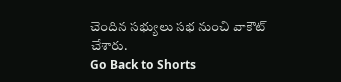చెందిన సభ్యులు సభ నుంచి వాకౌట్ చేశారు.
Go Back to Shorts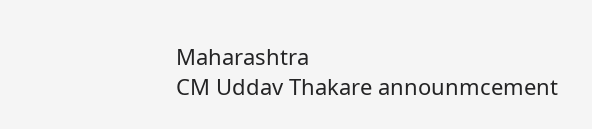Maharashtra
CM Uddav Thakare announmcement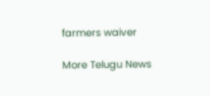farmers waiver

More Telugu News